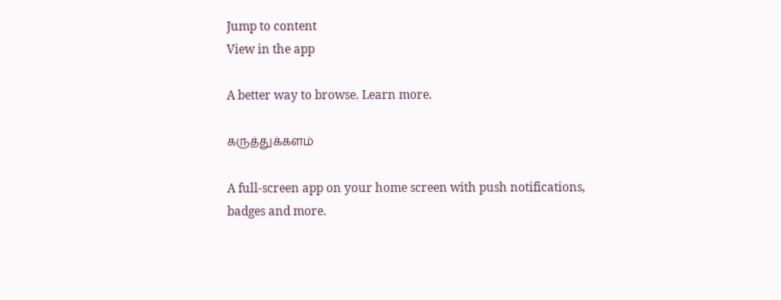Jump to content
View in the app

A better way to browse. Learn more.

கருத்துக்களம்

A full-screen app on your home screen with push notifications, badges and more.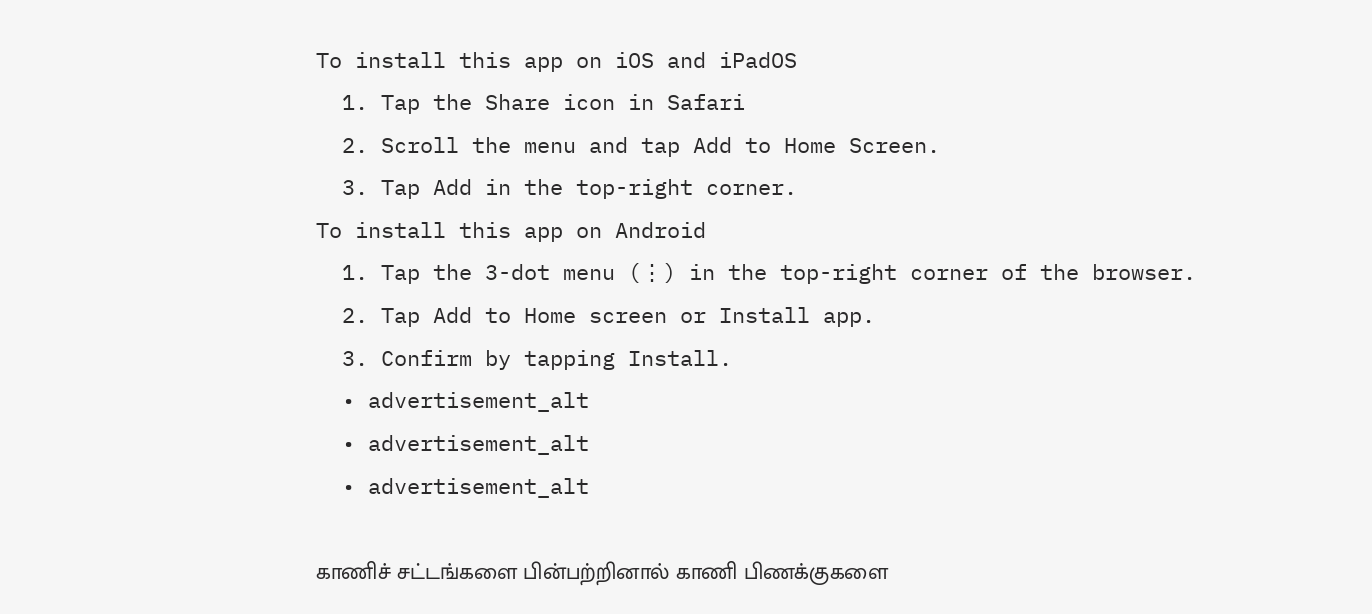To install this app on iOS and iPadOS
  1. Tap the Share icon in Safari
  2. Scroll the menu and tap Add to Home Screen.
  3. Tap Add in the top-right corner.
To install this app on Android
  1. Tap the 3-dot menu (⋮) in the top-right corner of the browser.
  2. Tap Add to Home screen or Install app.
  3. Confirm by tapping Install.
  • advertisement_alt
  • advertisement_alt
  • advertisement_alt

காணிச் சட்டங்களை பின்பற்றினால் காணி பிணக்குகளை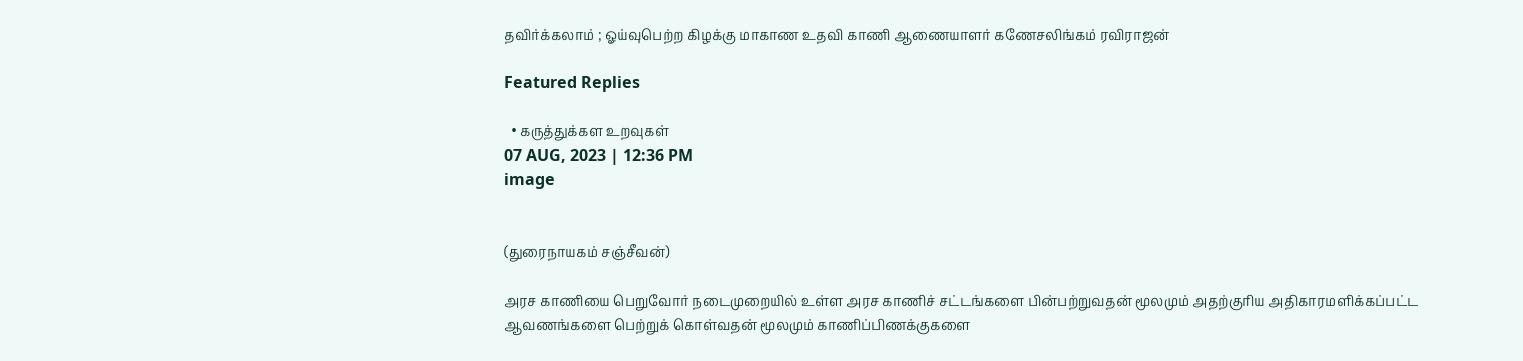தவிர்க்கலாம் ; ஓய்வுபெற்ற கிழக்கு மாகாண உதவி காணி ஆணையாளர் கணேசலிங்கம் ரவிராஜன்

Featured Replies

  • கருத்துக்கள உறவுகள்
07 AUG, 2023 | 12:36 PM
image


(துரைநாயகம் சஞ்சீவன்)

அரச காணியை பெறுவோர் நடைமுறையில் உள்ள அரச காணிச் சட்டங்களை பின்பற்றுவதன் மூலமும் அதற்குரிய அதிகாரமளிக்கப்பட்ட ஆவணங்களை பெற்றுக் கொள்வதன் மூலமும் காணிப்பிணக்குகளை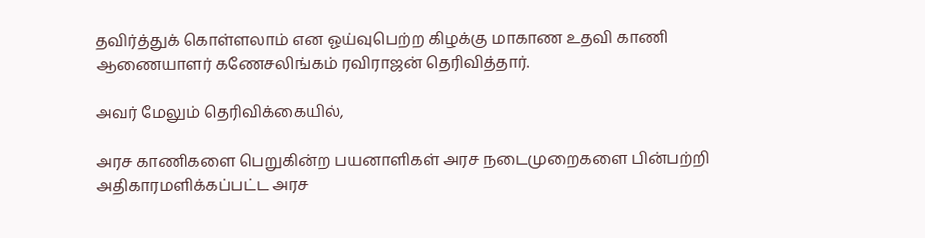தவிர்த்துக் கொள்ளலாம் என ஓய்வுபெற்ற கிழக்கு மாகாண உதவி காணி ஆணையாளர் கணேசலிங்கம் ரவிராஜன் தெரிவித்தார்.

அவர் மேலும் தெரிவிக்கையில்,

அரச காணிகளை பெறுகின்ற பயனாளிகள் அரச நடைமுறைகளை பின்பற்றி அதிகாரமளிக்கப்பட்ட அரச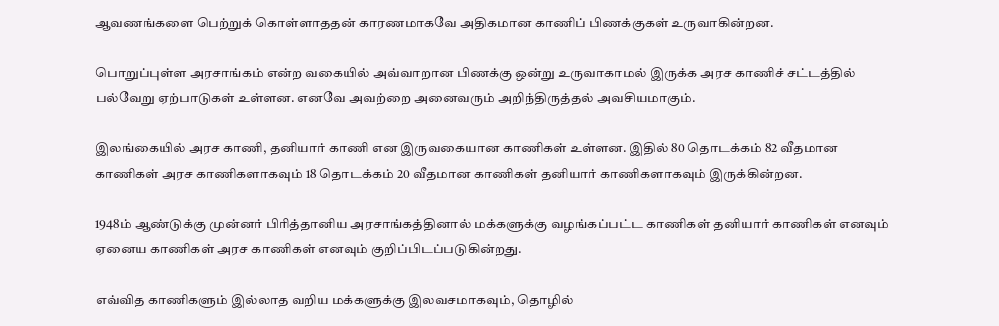ஆவணங்களை பெற்றுக் கொள்ளாததன் காரணமாகவே அதிகமான காணிப் பிணக்குகள் உருவாகின்றன.

பொறுப்புள்ள அரசாங்கம் என்ற வகையில் அவ்வாறான பிணக்கு ஒன்று உருவாகாமல் இருக்க அரச காணிச் சட்டத்தில் பல்வேறு ஏற்பாடுகள் உள்ளன. எனவே அவற்றை அனைவரும் அறிந்திருத்தல் அவசியமாகும்.

இலங்கையில் அரச காணி, தனியார் காணி என இருவகையான காணிகள் உள்ளன. இதில் 80 தொடக்கம் 82 வீதமான காணிகள் அரச காணிகளாகவும் 18 தொடக்கம் 20 வீதமான காணிகள் தனியார் காணிகளாகவும் இருக்கின்றன.

1948ம் ஆண்டுக்கு முன்னர் பிரித்தானிய அரசாங்கத்தினால் மக்களுக்கு வழங்கப்பட்ட காணிகள் தனியார் காணிகள் எனவும் ஏனைய காணிகள் அரச காணிகள் எனவும் குறிப்பிடப்படுகின்றது.

எவ்வித காணிகளும் இல்லாத வறிய மக்களுக்கு இலவசமாகவும், தொழில்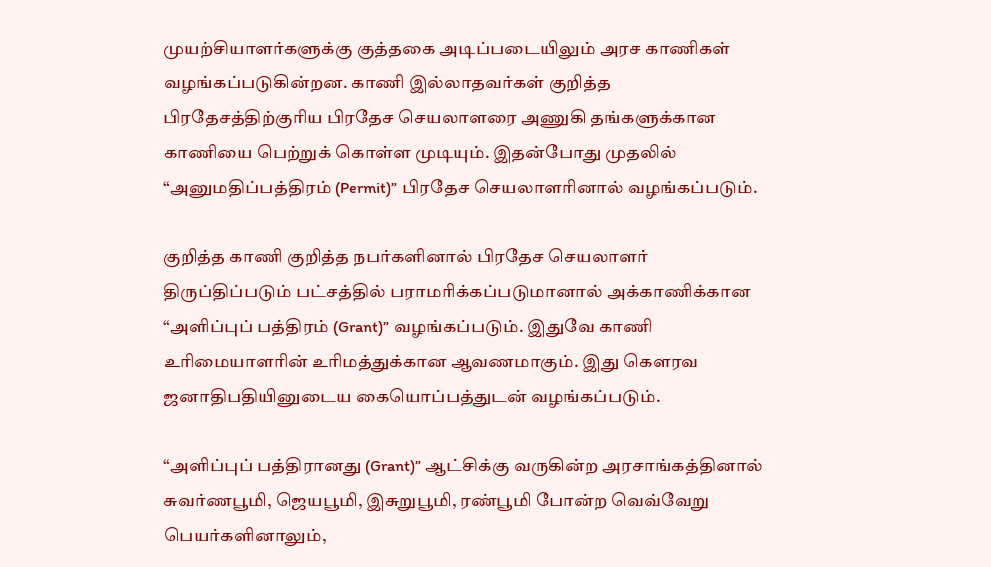முயற்சியாளர்களுக்கு குத்தகை அடிப்படையிலும் அரச காணிகள் வழங்கப்படுகின்றன. காணி இல்லாதவர்கள் குறித்த பிரதேசத்திற்குரிய பிரதேச செயலாளரை அணுகி தங்களுக்கான காணியை பெற்றுக் கொள்ள முடியும். இதன்போது முதலில் “அனுமதிப்பத்திரம் (Permit)” பிரதேச செயலாளரினால் வழங்கப்படும்.

குறித்த காணி குறித்த நபர்களினால் பிரதேச செயலாளர் திருப்திப்படும் பட்சத்தில் பராமரிக்கப்படுமானால் அக்காணிக்கான “அளிப்புப் பத்திரம் (Grant)” வழங்கப்படும். இதுவே காணி உரிமையாளரின் உரிமத்துக்கான ஆவணமாகும். இது கௌரவ ஜனாதிபதியினுடைய கையொப்பத்துடன் வழங்கப்படும்.

“அளிப்புப் பத்திரானது (Grant)” ஆட்சிக்கு வருகின்ற அரசாங்கத்தினால் சுவர்ணபூமி, ஜெயபூமி, இசுறுபூமி, ரண்பூமி போன்ற வெவ்வேறு பெயர்களினாலும்,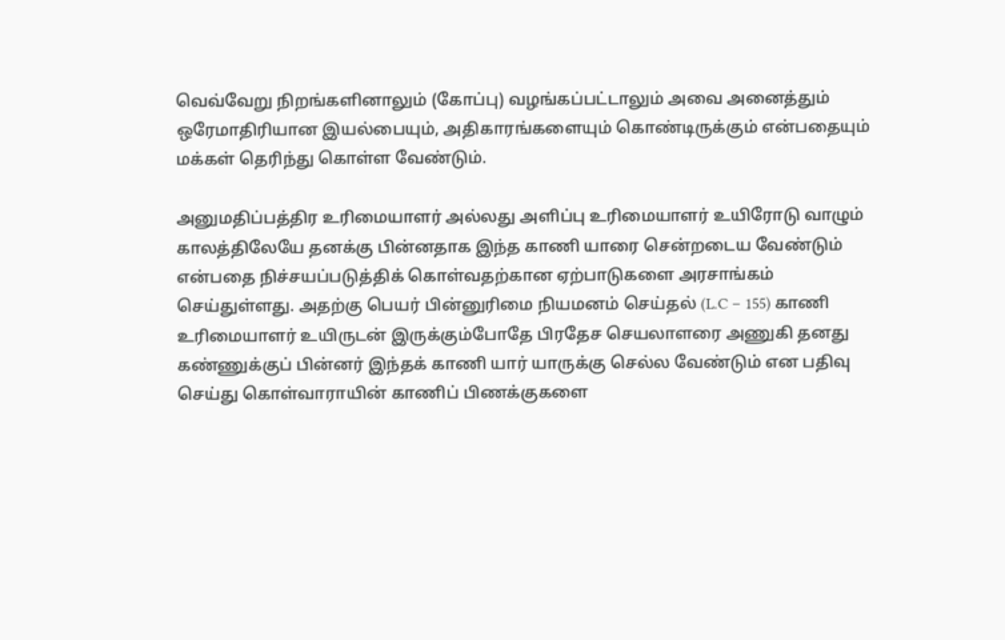வெவ்வேறு நிறங்களினாலும் (கோப்பு) வழங்கப்பட்டாலும் அவை அனைத்தும் ஒரேமாதிரியான இயல்பையும், அதிகாரங்களையும் கொண்டிருக்கும் என்பதையும் மக்கள் தெரிந்து கொள்ள வேண்டும்.

அனுமதிப்பத்திர உரிமையாளர் அல்லது அளிப்பு உரிமையாளர் உயிரோடு வாழும் காலத்திலேயே தனக்கு பின்னதாக இந்த காணி யாரை சென்றடைய வேண்டும் என்பதை நிச்சயப்படுத்திக் கொள்வதற்கான ஏற்பாடுகளை அரசாங்கம் செய்துள்ளது. அதற்கு பெயர் பின்னுரிமை நியமனம் செய்தல் (L.C – 155) காணி உரிமையாளர் உயிருடன் இருக்கும்போதே பிரதேச செயலாளரை அணுகி தனது கண்ணுக்குப் பின்னர் இந்தக் காணி யார் யாருக்கு செல்ல வேண்டும் என பதிவு செய்து கொள்வாராயின் காணிப் பிணக்குகளை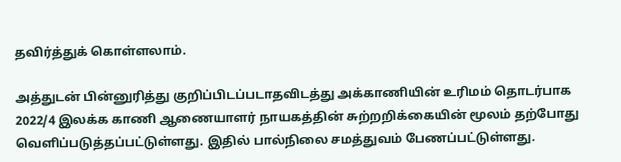தவிர்த்துக் கொள்ளலாம்.

அத்துடன் பின்னுரித்து குறிப்பிடப்படாதவிடத்து அக்காணியின் உரிமம் தொடர்பாக 2022/4 இலக்க காணி ஆணையாளர் நாயகத்தின் சுற்றறிக்கையின் மூலம் தற்போது வெளிப்படுத்தப்பட்டுள்ளது. இதில் பால்நிலை சமத்துவம் பேணப்பட்டுள்ளது.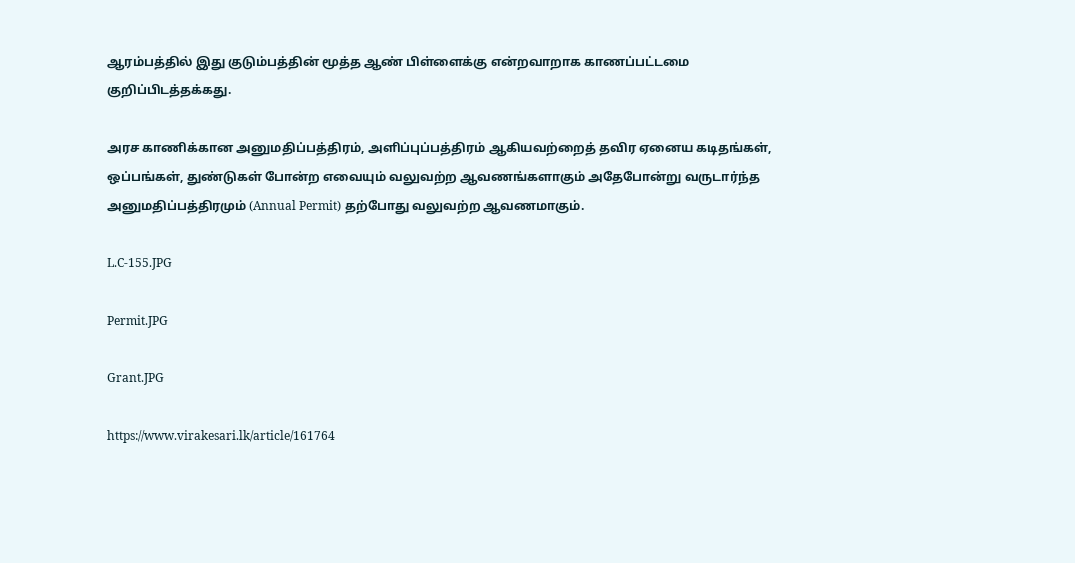ஆரம்பத்தில் இது குடும்பத்தின் மூத்த ஆண் பிள்ளைக்கு என்றவாறாக காணப்பட்டமை குறிப்பிடத்தக்கது.

அரச காணிக்கான அனுமதிப்பத்திரம், அளிப்புப்பத்திரம் ஆகியவற்றைத் தவிர ஏனைய கடிதங்கள், ஒப்பங்கள், துண்டுகள் போன்ற எவையும் வலுவற்ற ஆவணங்களாகும் அதேபோன்று வருடார்ந்த அனுமதிப்பத்திரமும் (Annual Permit) தற்போது வலுவற்ற ஆவணமாகும்.

L.C-155.JPG

Permit.JPG

Grant.JPG

https://www.virakesari.lk/article/161764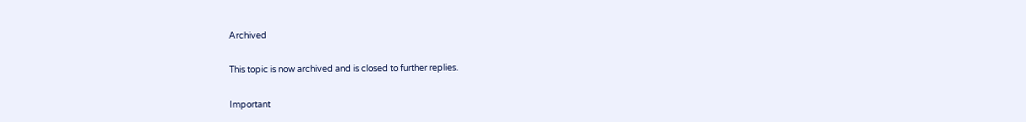Archived

This topic is now archived and is closed to further replies.

Important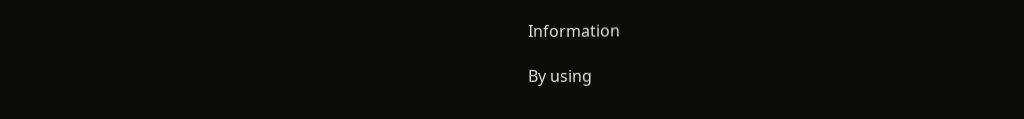Information

By using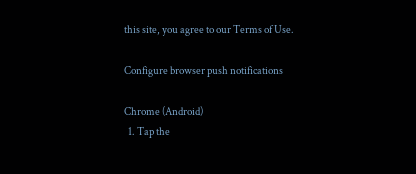this site, you agree to our Terms of Use.

Configure browser push notifications

Chrome (Android)
  1. Tap the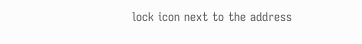lock icon next to the address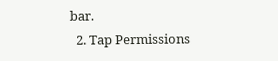bar.
  2. Tap Permissions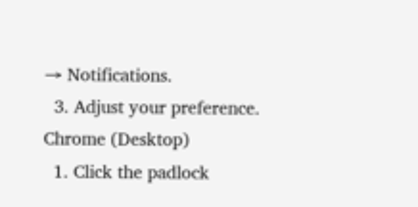→ Notifications.
  3. Adjust your preference.
Chrome (Desktop)
  1. Click the padlock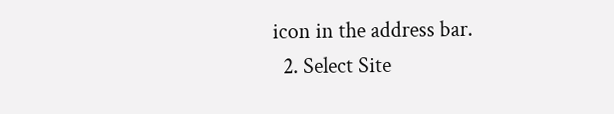icon in the address bar.
  2. Select Site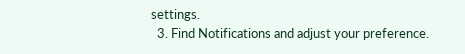settings.
  3. Find Notifications and adjust your preference.